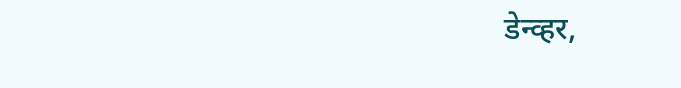डेन्व्हर,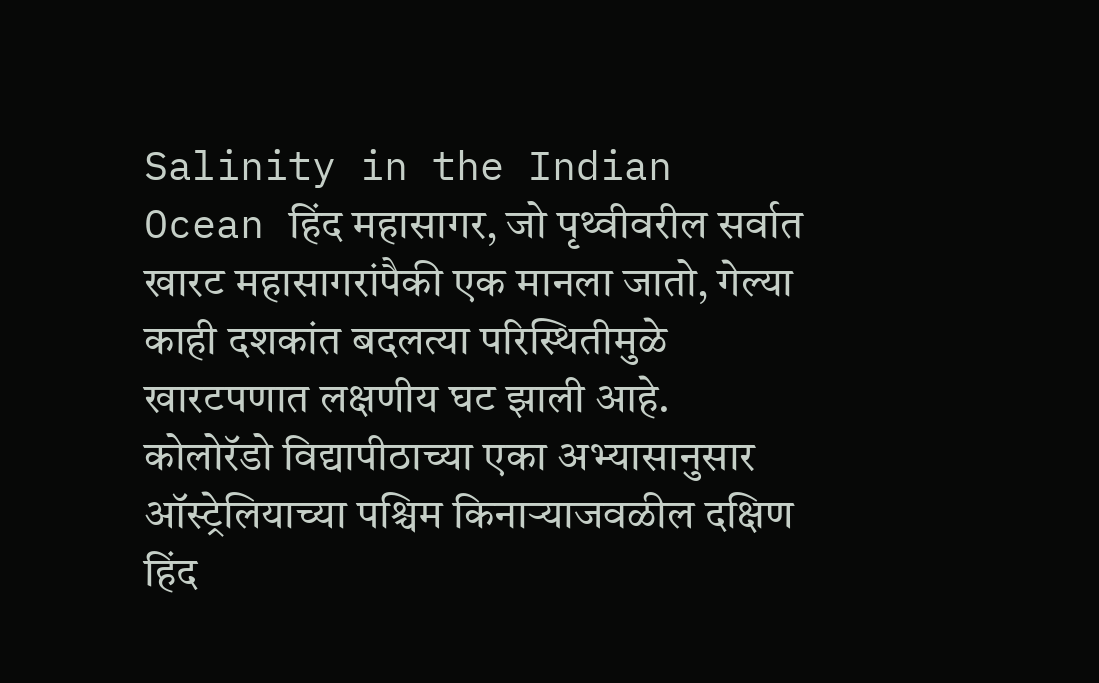Salinity in the Indian Ocean हिंद महासागर, जो पृथ्वीवरील सर्वात खारट महासागरांपैकी एक मानला जातो, गेल्या काही दशकांत बदलत्या परिस्थितीमुळे खारटपणात लक्षणीय घट झाली आहे. कोलोरॅडो विद्यापीठाच्या एका अभ्यासानुसार ऑस्ट्रेलियाच्या पश्चिम किनाऱ्याजवळील दक्षिण हिंद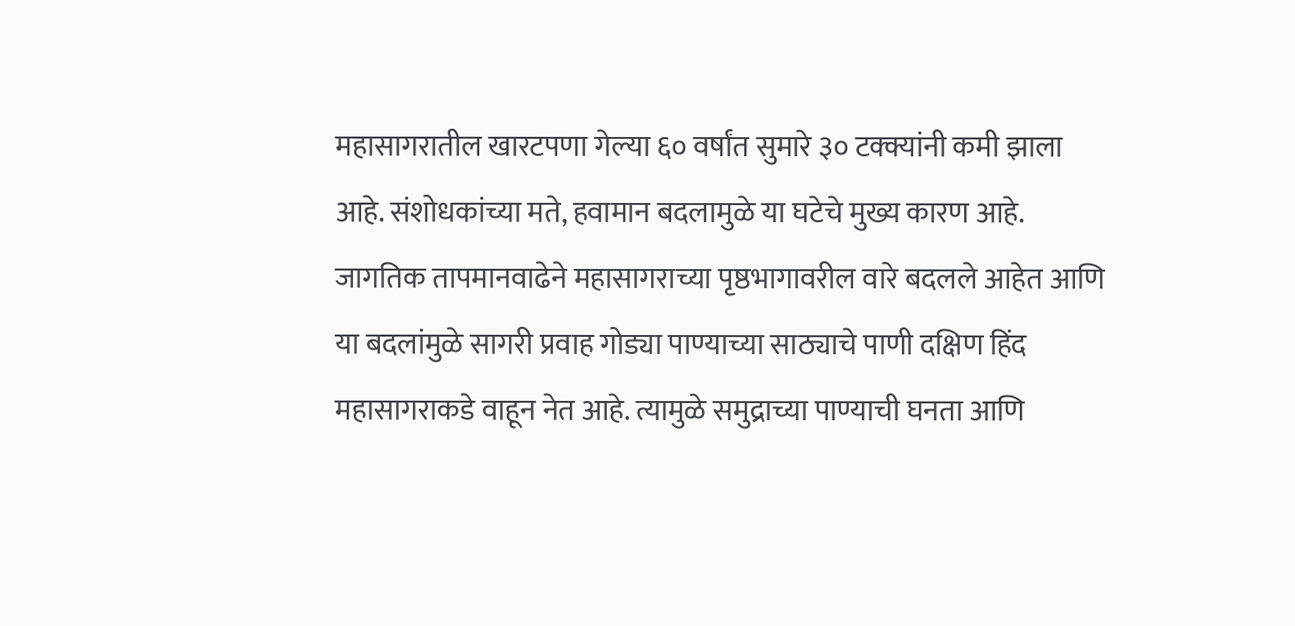महासागरातील खारटपणा गेल्या ६० वर्षांत सुमारे ३० टक्क्यांनी कमी झाला आहे. संशोधकांच्या मते, हवामान बदलामुळे या घटेचे मुख्य कारण आहे. जागतिक तापमानवाढेने महासागराच्या पृष्ठभागावरील वारे बदलले आहेत आणि या बदलांमुळे सागरी प्रवाह गोड्या पाण्याच्या साठ्याचे पाणी दक्षिण हिंद महासागराकडे वाहून नेत आहे. त्यामुळे समुद्राच्या पाण्याची घनता आणि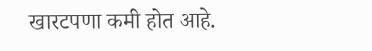खारटपणा कमी होत आहे.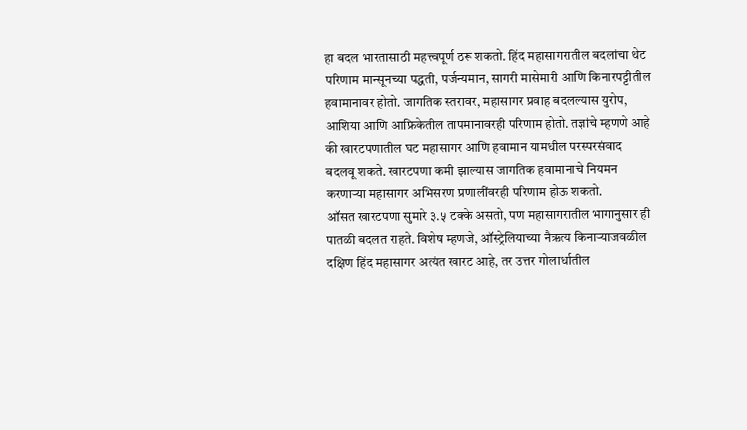हा बदल भारतासाठी महत्त्वपूर्ण ठरू शकतो. हिंद महासागरातील बदलांचा थेट परिणाम मान्सूनच्या पद्धती, पर्जन्यमान, सागरी मासेमारी आणि किनारपट्टीतील हवामानावर होतो. जागतिक स्तरावर, महासागर प्रवाह बदलल्यास युरोप, आशिया आणि आफ्रिकेतील तापमानावरही परिणाम होतो. तज्ञांचे म्हणणे आहे की खारटपणातील घट महासागर आणि हवामान यामधील परस्परसंवाद बदलवू शकते. खारटपणा कमी झाल्यास जागतिक हवामानाचे नियमन करणाऱ्या महासागर अभिसरण प्रणालींवरही परिणाम होऊ शकतो.
ऑसत खारटपणा सुमारे ३.५ टक्के असतो, पण महासागरातील भागानुसार ही पातळी बदलत राहते. विशेष म्हणजे, ऑस्ट्रेलियाच्या नैऋत्य किनाऱ्याजवळील दक्षिण हिंद महासागर अत्यंत खारट आहे, तर उत्तर गोलार्धातील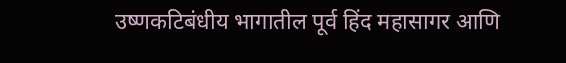उष्णकटिबंधीय भागातील पूर्व हिंद महासागर आणि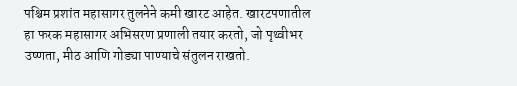पश्चिम प्रशांत महासागर तुलनेने कमी खारट आहेत. खारटपणातील हा फरक महासागर अभिसरण प्रणाली तयार करतो, जो पृथ्वीभर उष्णता, मीठ आणि गोड्या पाण्याचे संतुलन राखतो.